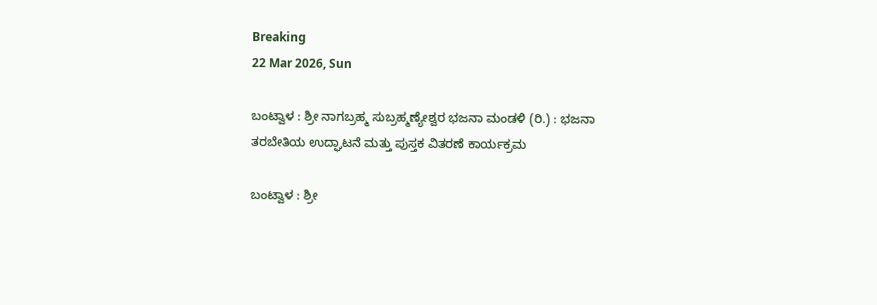Breaking
22 Mar 2026, Sun

ಬಂಟ್ವಾಳ : ಶ್ರೀ ನಾಗಬ್ರಹ್ಮ ಸುಬ್ರಹ್ಮಣ್ಯೇಶ್ವರ ಭಜನಾ ಮಂಡಳಿ (ರಿ.) : ಭಜನಾ ತರಬೇತಿಯ ಉದ್ಘಾಟನೆ ಮತ್ತು ಪುಸ್ತಕ ವಿತರಣೆ ಕಾರ್ಯಕ್ರಮ

ಬಂಟ್ವಾಳ : ಶ್ರೀ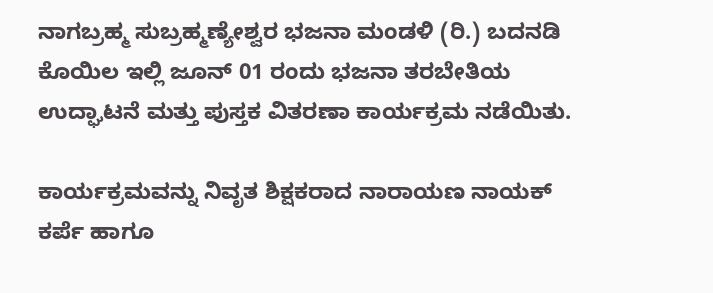ನಾಗಬ್ರಹ್ಮ ಸುಬ್ರಹ್ಮಣ್ಯೇಶ್ವರ ಭಜನಾ ಮಂಡಳಿ (ರಿ.) ಬದನಡಿ ಕೊಯಿಲ ಇಲ್ಲಿ ಜೂನ್‌ 01 ರಂದು ಭಜನಾ ತರಬೇತಿಯ ಉದ್ಘಾಟನೆ ಮತ್ತು ಪುಸ್ತಕ ವಿತರಣಾ ಕಾರ್ಯಕ್ರಮ ನಡೆಯಿತು.

ಕಾರ್ಯಕ್ರಮವನ್ನು ನಿವೃತ ಶಿಕ್ಷಕರಾದ ನಾರಾಯಣ ನಾಯಕ್ ಕರ್ಪೆ ಹಾಗೂ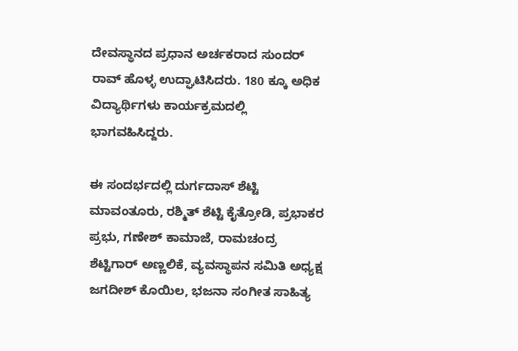ದೇವಸ್ಥಾನದ ಪ್ರಧಾನ ಅರ್ಚಕರಾದ ಸುಂದರ್‌ ರಾವ್‌ ಹೊಳ್ಳ ಉದ್ಘಾಟಿಸಿದರು. 180 ಕ್ಕೂ ಅಧಿಕ ವಿದ್ಯಾರ್ಥಿಗಳು ಕಾರ್ಯಕ್ರಮದಲ್ಲಿ ಭಾಗವಹಿಸಿದ್ದರು.

ಈ ಸಂದರ್ಭದಲ್ಲಿ ದುರ್ಗದಾಸ್‌ ಶೆಟ್ಟಿ ಮಾವಂತೂರು, ರಶ್ಮಿತ್ ಶೆಟ್ಟಿ ಕೈತ್ರೋಡಿ, ಪ್ರಭಾಕರ ಪ್ರಭು, ಗಣೇಶ್ ಕಾಮಾಜೆ, ರಾಮಚಂದ್ರ ಶೆಟ್ಟಿಗಾರ್‌ ಅಣ್ಣಲಿಕೆ, ವ್ಯವಸ್ಥಾಪನ ಸಮಿತಿ ಅಧ್ಯಕ್ಷ ಜಗದೀಶ್‌ ಕೊಯಿಲ, ಭಜನಾ ಸಂಗೀತ ಸಾಹಿತ್ಯ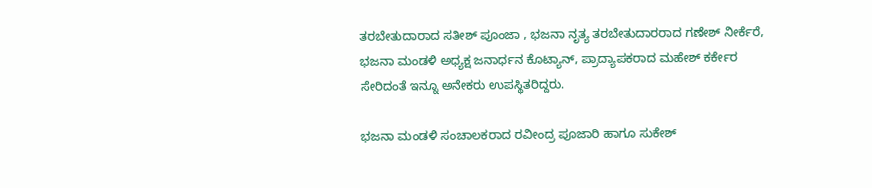ತರಬೇತುದಾರಾದ ಸತೀಶ್‌ ಪೂಂಜಾ , ಭಜನಾ ನೃತ್ಯ ತರಬೇತುದಾರರಾದ ಗಣೇಶ್‌ ನೀರ್ಕೆರೆ‌, ಭಜನಾ ಮಂಡಳಿ ಅಧ್ಯಕ್ಷ ಜನಾರ್ಧನ ಕೊಟ್ಯಾನ್‌, ಪ್ರಾದ್ಯಾಪಕರಾದ ಮಹೇಶ್‌ ಕರ್ಕೇರ ಸೇರಿದಂತೆ ಇನ್ನೂ ಅನೇಕರು ಉಪಸ್ಥಿತರಿದ್ದರು.

ಭಜನಾ ಮಂಡಳಿ ಸಂಚಾಲಕರಾದ ರವೀಂದ್ರ ಪೂಜಾರಿ ಹಾಗೂ ಸುಕೇಶ್‌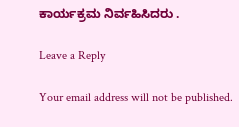ಕಾರ್ಯಕ್ರಮ ನಿರ್ವಹಿಸಿದರು .

Leave a Reply

Your email address will not be published.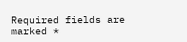Required fields are marked *